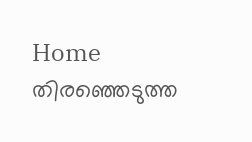Home തിരഞ്ഞെടുത്ത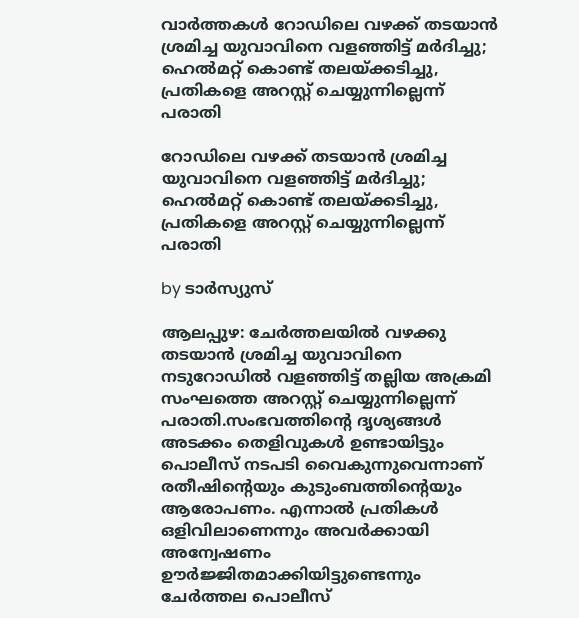വാർത്തകൾ റോഡിലെ വഴക്ക് തടയാൻ ശ്രമിച്ച യുവാവിനെ വളഞ്ഞിട്ട് മർദിച്ചു; ഹെൽമറ്റ് കൊണ്ട് തലയ്ക്കടിച്ചു, പ്രതികളെ അറസ്റ്റ് ചെയ്യുന്നില്ലെന്ന് പരാതി

റോഡിലെ വഴക്ക് തടയാൻ ശ്രമിച്ച യുവാവിനെ വളഞ്ഞിട്ട് മർദിച്ചു; ഹെൽമറ്റ് കൊണ്ട് തലയ്ക്കടിച്ചു, പ്രതികളെ അറസ്റ്റ് ചെയ്യുന്നില്ലെന്ന് പരാതി

by ടാർസ്യുസ്

ആലപ്പുഴ: ചേർത്തലയില്‍ വഴക്കു തടയാൻ ശ്രമിച്ച യുവാവിനെ നടുറോഡില്‍ വളഞ്ഞിട്ട് തല്ലിയ അക്രമി സംഘത്തെ അറസ്റ്റ് ചെയ്യുന്നില്ലെന്ന് പരാതി.സംഭവത്തിന്റെ ദൃശ്യങ്ങള്‍ അടക്കം തെളിവുകള്‍ ഉണ്ടായിട്ടും പൊലീസ് നടപടി വൈകുന്നുവെന്നാണ് രതീഷിന്റെയും കുടുംബത്തിന്റെയും ആരോപണം. എന്നാല്‍ പ്രതികള്‍ ഒളിവിലാണെന്നും അവർക്കായി അന്വേഷണം ഊർജ്ജിതമാക്കിയിട്ടുണ്ടെന്നും ചേർത്തല പൊലീസ്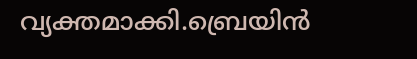വ്യക്തമാക്കി.ബ്രെയിൻ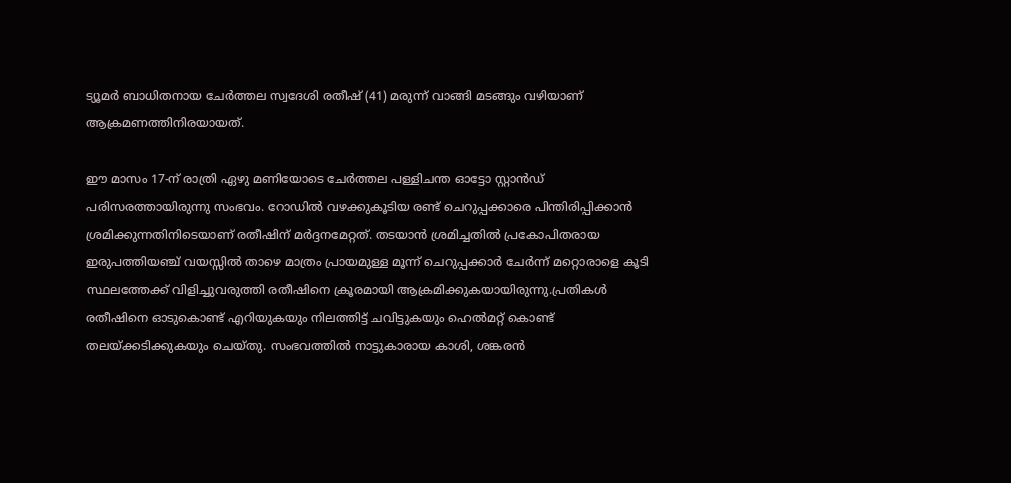ട്യൂമർ ബാധിതനായ ചേർത്തല സ്വദേശി രതീഷ് (41) മരുന്ന് വാങ്ങി മടങ്ങും വഴിയാണ് ആക്രമണത്തിനിരയായത്.

ഈ മാസം 17-ന് രാത്രി ഏഴു മണിയോടെ ചേർത്തല പള്ളിചന്ത ഓട്ടോ സ്റ്റാൻഡ് പരിസരത്തായിരുന്നു സംഭവം. റോഡില്‍ വഴക്കുകൂടിയ രണ്ട് ചെറുപ്പക്കാരെ പിന്തിരിപ്പിക്കാൻ ശ്രമിക്കുന്നതിനിടെയാണ് രതീഷിന് മർദ്ദനമേറ്റത്. തടയാൻ ശ്രമിച്ചതില്‍ പ്രകോപിതരായ ഇരുപത്തിയഞ്ച് വയസ്സില്‍ താഴെ മാത്രം പ്രായമുള്ള മൂന്ന് ചെറുപ്പക്കാർ ചേർന്ന് മറ്റൊരാളെ കൂടി സ്ഥലത്തേക്ക് വിളിച്ചുവരുത്തി രതീഷിനെ ക്രൂരമായി ആക്രമിക്കുകയായിരുന്നു.പ്രതികള്‍ രതീഷിനെ ഓടുകൊണ്ട് എറിയുകയും നിലത്തിട്ട് ചവിട്ടുകയും ഹെല്‍മറ്റ് കൊണ്ട് തലയ്ക്കടിക്കുകയും ചെയ്തു. സംഭവത്തില്‍ നാട്ടുകാരായ കാശി, ശങ്കരൻ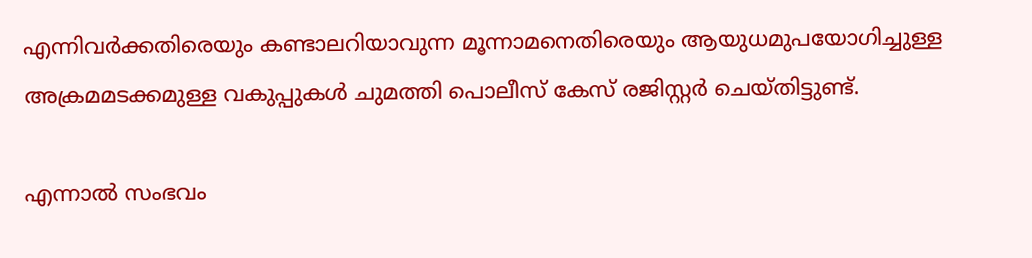എന്നിവർക്കതിരെയും കണ്ടാലറിയാവുന്ന മൂന്നാമനെതിരെയും ആയുധമുപയോഗിച്ചുള്ള അക്രമമടക്കമുള്ള വകുപ്പുകള്‍ ചുമത്തി പൊലീസ് കേസ് രജിസ്റ്റർ ചെയ്തിട്ടുണ്ട്.

എന്നാല്‍ സംഭവം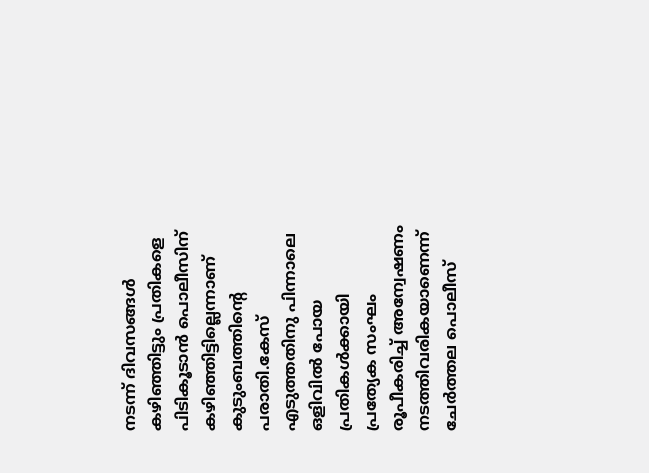നടന്ന് ദിവസങ്ങള്‍ കഴിഞ്ഞിട്ടും പ്രതികളെ പിടികൂടാൻ പൊലീസിന് കഴിഞ്ഞിട്ടില്ലെന്നാണ് കുടുംബത്തിന്റെ പരാതി.കേസ് എടുത്തതിനു പിന്നാലെ ഒളിവില്‍ പോയ പ്രതികള്‍ക്കായി പ്രത്യേക സംഘം രൂപീകരിച്ച്‌ അന്വേഷണം നടത്തിവരികയാണെന്ന് ചേർത്തല പൊലീസ്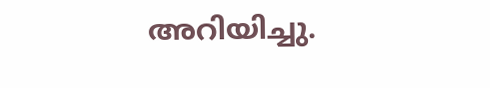അറിയിച്ചു.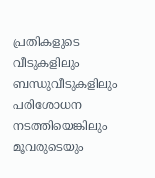പ്രതികളുടെ വീടുകളിലും ബന്ധുവീടുകളിലും പരിശോധന നടത്തിയെങ്കിലും മൂവരുടെയും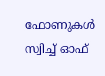ഫോണുകള്‍ സ്വിച്ച്‌ ഓഫ്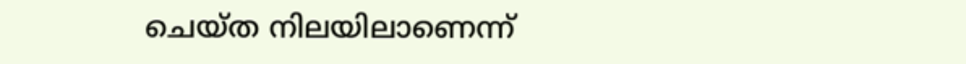ചെയ്ത നിലയിലാണെന്ന്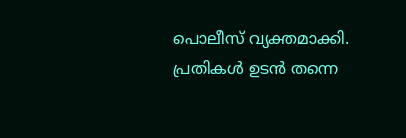പൊലീസ് വ്യക്തമാക്കി. പ്രതികള്‍ ഉടൻ തന്നെ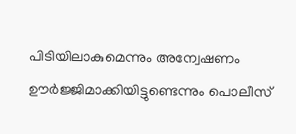പിടിയിലാകുമെന്നും അന്വേഷണം ഊർജ്ജിമാക്കിയിട്ടുണ്ടെന്നും പൊലീസ്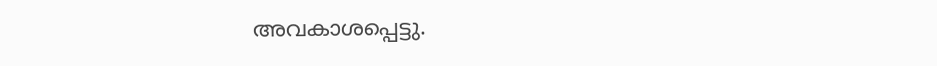അവകാശപ്പെട്ടു.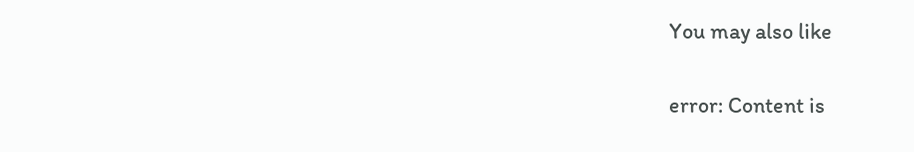You may also like

error: Content is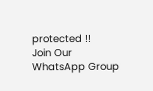protected !!
Join Our WhatsApp Group